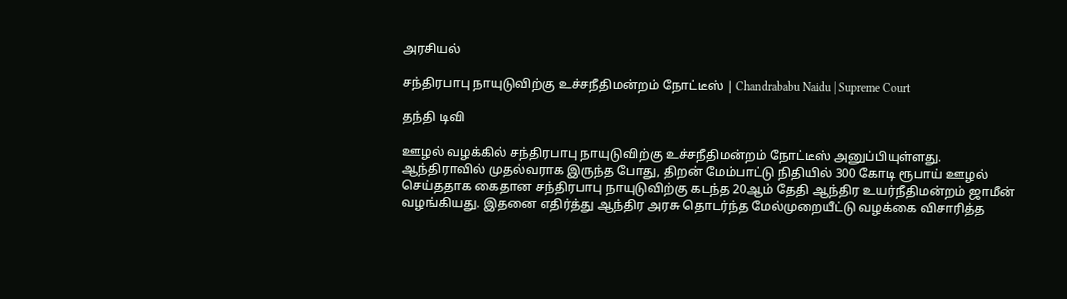அரசியல்

சந்திரபாபு நாயுடுவிற்கு உச்சநீதிமன்றம் நோட்டீஸ் | Chandrababu Naidu | Supreme Court

தந்தி டிவி

ஊழல் வழக்கில் சந்திரபாபு நாயுடுவிற்கு உச்சநீதிமன்றம் நோட்டீஸ் அனுப்பியுள்ளது. ஆந்திராவில் முதல்வராக இருந்த போது, திறன் மேம்பாட்டு நிதியில் 300 கோடி ரூபாய் ஊழல் செய்ததாக கைதான சந்திரபாபு நாயுடுவிற்கு கடந்த 20ஆம் தேதி ஆந்திர உயர்நீதிமன்றம் ஜாமீன் வழங்கியது. இதனை எதிர்த்து ஆந்திர அரசு தொடர்ந்த மேல்முறையீட்டு வழக்கை விசாரித்த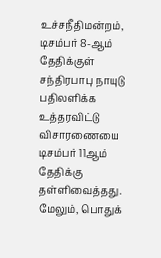உச்சநீதிமன்றம், டிசம்பர் 8-ஆம் தேதிக்குள் சந்திரபாபு நாயுடு பதிலளிக்க உத்தரவிட்டு விசாரணையை டிசம்பர் 11ஆம் தேதிக்கு தள்ளிவைத்தது. மேலும், பொதுக்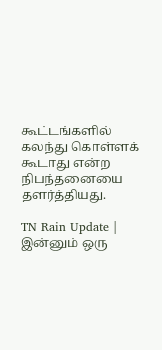கூட்டங்களில் கலந்து கொள்ளக் கூடாது என்ற நிபந்தனையை தளர்த்தியது.

TN Rain Update | இன்னும் ஒரு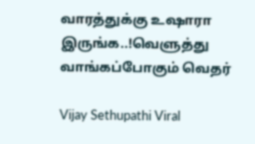வாரத்துக்கு உஷாரா இருங்க..!வெளுத்து வாங்கப்போகும் வெதர்

Vijay Sethupathi Viral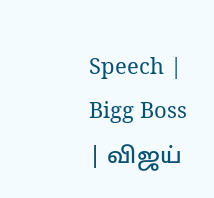Speech | Bigg Boss | விஜய்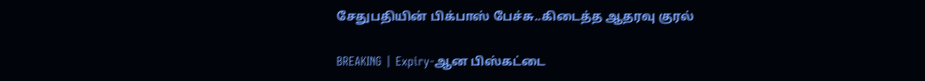சேதுபதியின் பிக்பாஸ் பேச்சு..கிடைத்த ஆதரவு குரல்

BREAKING | Expiry-ஆன பிஸ்கட்டை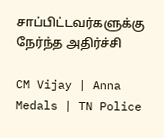சாப்பிட்டவர்களுக்கு நேர்ந்த அதிர்ச்சி

CM Vijay | Anna Medals | TN Police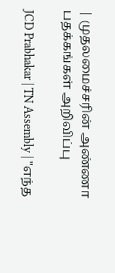| முதலமைச்சரின் அண்ணா பதக்கங்கள் அறிவிப்பு

JCD Prabhakar | TN Assembly | "எந்த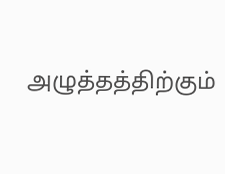அழுத்தத்திற்கும்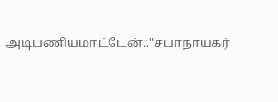அடிபணியமாட்டேன்.."சபாநாயகர்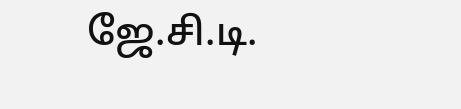ஜே.சி.டி.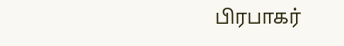பிரபாகர்